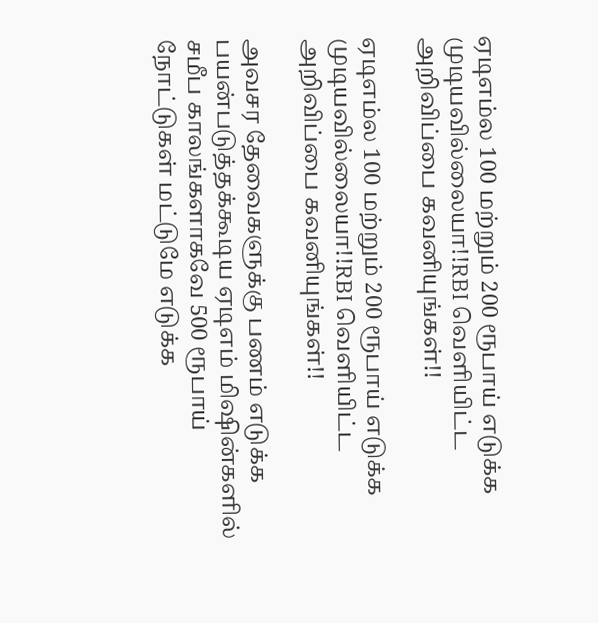ஏடிஎம்ல 100 மற்றும் 200 ரூபாய் எடுக்க முடியவில்லையா!!RBI வெளியிட்ட அறிவிப்பை கவனியுங்கள்!!

ஏடிஎம்ல 100 மற்றும் 200 ரூபாய் எடுக்க முடியவில்லையா!!RBI வெளியிட்ட அறிவிப்பை கவனியுங்கள்!!

அவசர தேவைகளுக்கு பணம் எடுக்க பயன்படுத்தக்கூடிய ஏடிஎம் மிஷின்களில் சமீப காலங்களாகவே 500 ரூபாய் நோட்டுகள் மட்டுமே எடுக்க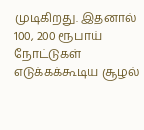முடிகிறது. இதனால் 100, 200 ரூபாய் நோட்டுகள் எடுக்கக்கூடிய சூழல்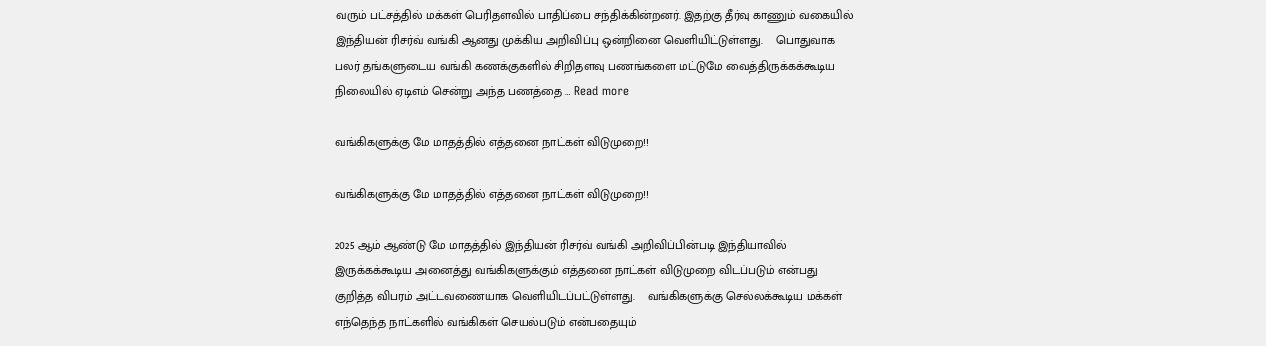வரும் பட்சத்தில் மக்கள் பெரிதளவில் பாதிப்பை சந்திக்கின்றனர். இதற்கு தீர்வு காணும் வகையில் இந்தியன் ரிசர்வ் வங்கி ஆனது முக்கிய அறிவிப்பு ஒன்றினை வெளியிட்டுள்ளது.    பொதுவாக பலர் தங்களுடைய வங்கி கணக்குகளில் சிறிதளவு பணங்களை மட்டுமே வைத்திருக்கக்கூடிய நிலையில் ஏடிஎம் சென்று அந்த பணத்தை … Read more

வங்கிகளுக்கு மே மாதத்தில் எத்தனை நாட்கள் விடுமுறை!!

வங்கிகளுக்கு மே மாதத்தில் எத்தனை நாட்கள் விடுமுறை!!

2025 ஆம் ஆண்டு மே மாதத்தில் இந்தியன் ரிசர்வ் வங்கி அறிவிப்பின்படி இந்தியாவில் இருக்கக்கூடிய அனைத்து வங்கிகளுக்கும் எத்தனை நாட்கள் விடுமுறை விடப்படும் என்பது குறித்த விபரம் அட்டவணையாக வெளியிடப்பட்டுள்ளது.    வங்கிகளுக்கு செல்லக்கூடிய மக்கள் எந்தெந்த நாட்களில் வங்கிகள் செயல்படும் என்பதையும்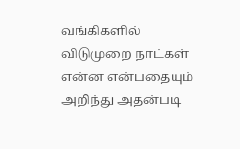வங்கிகளில் விடுமுறை நாட்கள் என்ன என்பதையும் அறிந்து அதன்படி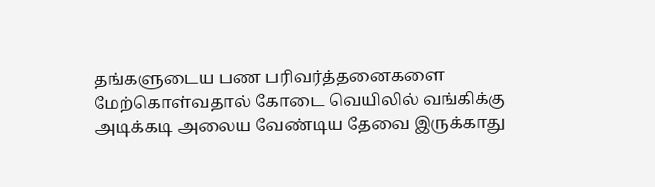தங்களுடைய பண பரிவர்த்தனைகளை மேற்கொள்வதால் கோடை வெயிலில் வங்கிக்கு அடிக்கடி அலைய வேண்டிய தேவை இருக்காது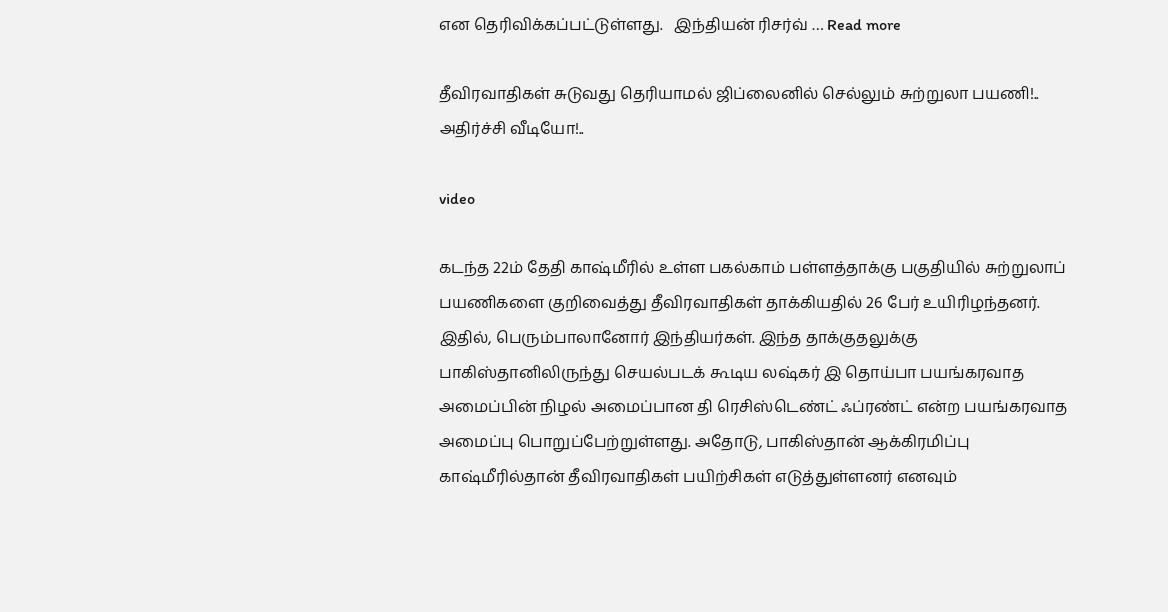என தெரிவிக்கப்பட்டுள்ளது.   இந்தியன் ரிசர்வ் … Read more

தீவிரவாதிகள் சுடுவது தெரியாமல் ஜிப்லைனில் செல்லும் சுற்றுலா பயணி!.. அதிர்ச்சி வீடியோ!..

video

கடந்த 22ம் தேதி காஷ்மீரில் உள்ள பகல்காம் பள்ளத்தாக்கு பகுதியில் சுற்றுலாப் பயணிகளை குறிவைத்து தீவிரவாதிகள் தாக்கியதில் 26 பேர் உயிரிழந்தனர். இதில், பெரும்பாலானோர் இந்தியர்கள். இந்த தாக்குதலுக்கு பாகிஸ்தானிலிருந்து செயல்படக் கூடிய லஷ்கர் இ தொய்பா பயங்கரவாத அமைப்பின் நிழல் அமைப்பான தி ரெசிஸ்டெண்ட் ஃப்ரண்ட் என்ற பயங்கரவாத அமைப்பு பொறுப்பேற்றுள்ளது. அதோடு, பாகிஸ்தான் ஆக்கிரமிப்பு காஷ்மீரில்தான் தீவிரவாதிகள் பயிற்சிகள் எடுத்துள்ளனர் எனவும்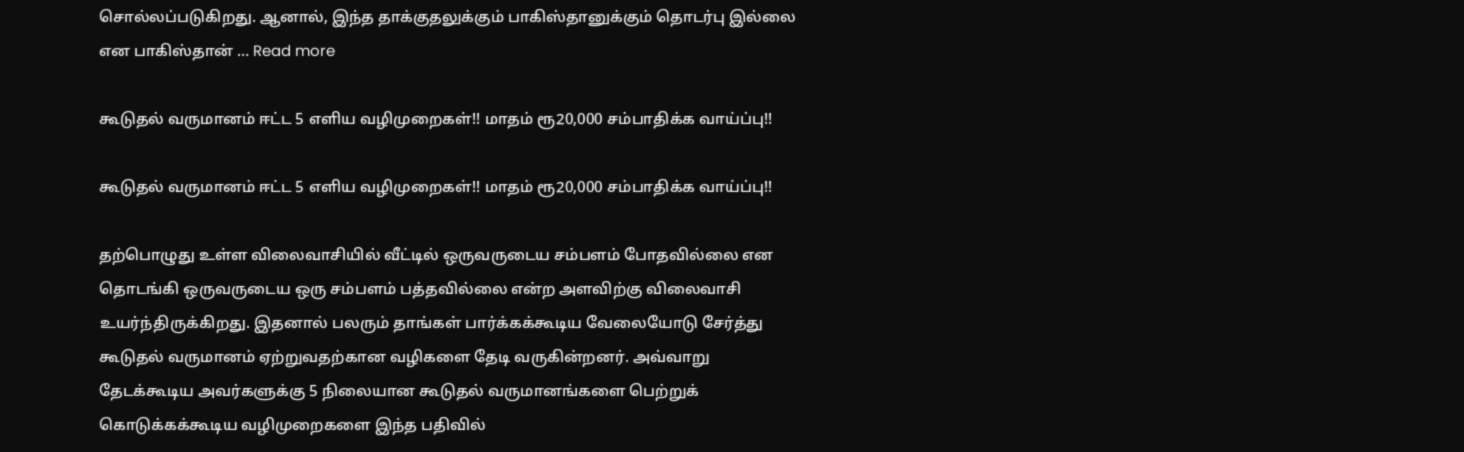சொல்லப்படுகிறது. ஆனால், இந்த தாக்குதலுக்கும் பாகிஸ்தானுக்கும் தொடர்பு இல்லை என பாகிஸ்தான் … Read more

கூடுதல் வருமானம் ஈட்ட 5 எளிய வழிமுறைகள்!! மாதம் ரூ20,000 சம்பாதிக்க வாய்ப்பு!!

கூடுதல் வருமானம் ஈட்ட 5 எளிய வழிமுறைகள்!! மாதம் ரூ20,000 சம்பாதிக்க வாய்ப்பு!!

தற்பொழுது உள்ள விலைவாசியில் வீட்டில் ஒருவருடைய சம்பளம் போதவில்லை என தொடங்கி ஒருவருடைய ஒரு சம்பளம் பத்தவில்லை என்ற அளவிற்கு விலைவாசி உயர்ந்திருக்கிறது. இதனால் பலரும் தாங்கள் பார்க்கக்கூடிய வேலையோடு சேர்த்து கூடுதல் வருமானம் ஏற்றுவதற்கான வழிகளை தேடி வருகின்றனர். அவ்வாறு தேடக்கூடிய அவர்களுக்கு 5 நிலையான கூடுதல் வருமானங்களை பெற்றுக் கொடுக்கக்கூடிய வழிமுறைகளை இந்த பதிவில்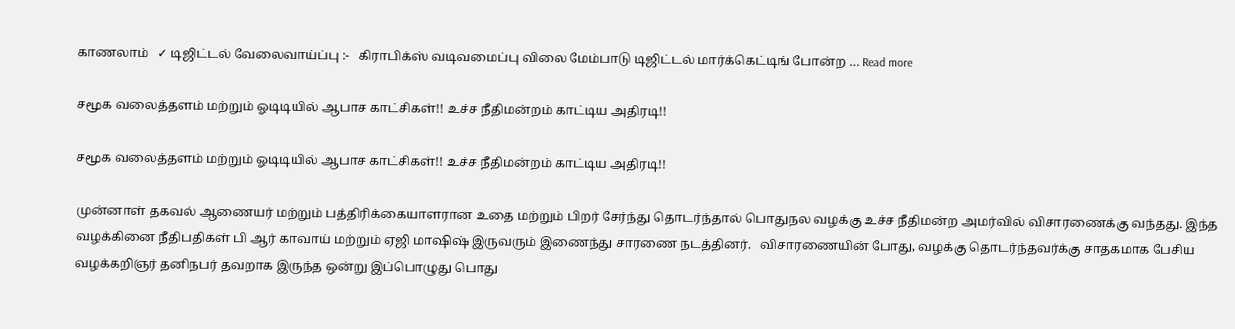காணலாம்   ✓ டிஜிட்டல் வேலைவாய்ப்பு :-   கிராபிக்ஸ் வடிவமைப்பு விலை மேம்பாடு டிஜிட்டல் மார்க்கெட்டிங் போன்ற … Read more

சமூக வலைத்தளம் மற்றும் ஓடிடியில் ஆபாச காட்சிகள்!! உச்ச நீதிமன்றம் காட்டிய அதிரடி!!

சமூக வலைத்தளம் மற்றும் ஓடிடியில் ஆபாச காட்சிகள்!! உச்ச நீதிமன்றம் காட்டிய அதிரடி!!

முன்னாள் தகவல் ஆணையர் மற்றும் பத்திரிக்கையாளரான உதை மற்றும் பிறர் சேர்ந்து தொடர்ந்தால் பொதுநல வழக்கு உச்ச நீதிமன்ற அமர்வில் விசாரணைக்கு வந்தது. இந்த வழக்கினை நீதிபதிகள் பி ஆர் காவாய் மற்றும் ஏஜி மாஷிஷ் இருவரும் இணைந்து சாரணை நடத்தினர்.   விசாரணையின் போது, வழக்கு தொடர்ந்தவர்க்கு சாதகமாக பேசிய வழக்கறிஞர் தனிநபர் தவறாக இருந்த ஒன்று இப்பொழுது பொது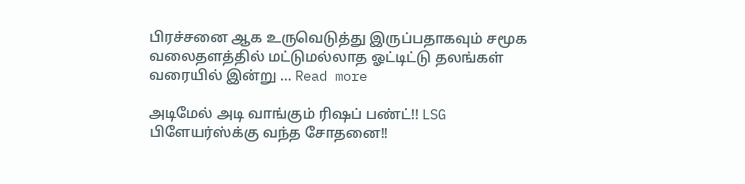பிரச்சனை ஆக உருவெடுத்து இருப்பதாகவும் சமூக வலைதளத்தில் மட்டுமல்லாத ஓட்டிட்டு தலங்கள் வரையில் இன்று … Read more

அடிமேல் அடி வாங்கும் ரிஷப் பண்ட்!! LSG பிளேயர்ஸ்க்கு வந்த சோதனை!!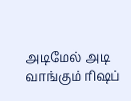அடிமேல் அடி வாங்கும் ரிஷப்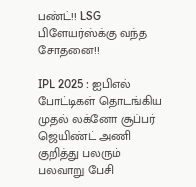பண்ட்!! LSG பிளேயர்ஸ்க்கு வந்த சோதனை!!

IPL 2025 : ஐபிஎல் போட்டிகள் தொடங்கிய முதல் லக்னோ சூப்பர் ஜெயிண்ட் அணி குறித்து பலரும் பலவாறு பேசி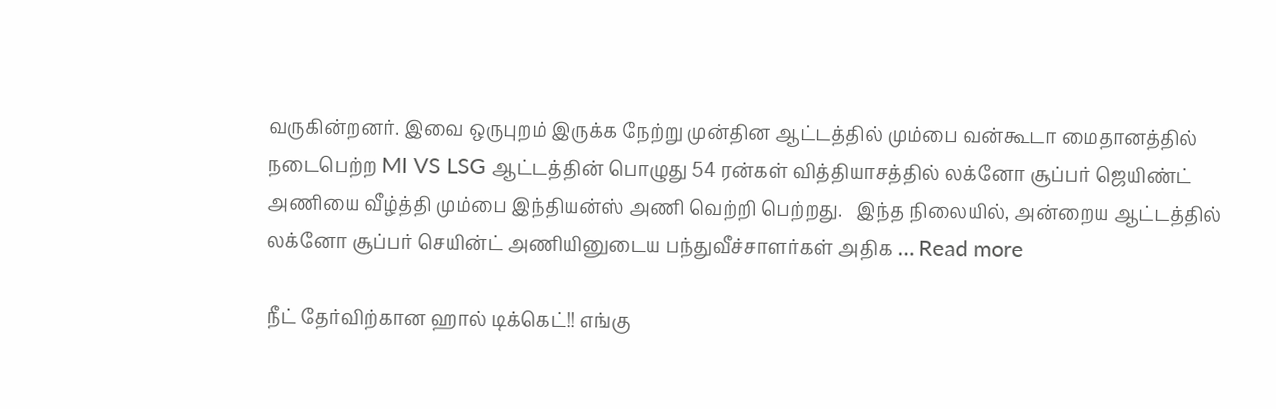வருகின்றனர். இவை ஒருபுறம் இருக்க நேற்று முன்தின ஆட்டத்தில் மும்பை வன்கூடா மைதானத்தில் நடைபெற்ற MI VS LSG ஆட்டத்தின் பொழுது 54 ரன்கள் வித்தியாசத்தில் லக்னோ சூப்பர் ஜெயிண்ட் அணியை வீழ்த்தி மும்பை இந்தியன்ஸ் அணி வெற்றி பெற்றது.   இந்த நிலையில், அன்றைய ஆட்டத்தில் லக்னோ சூப்பர் செயின்ட் அணியினுடைய பந்துவீச்சாளர்கள் அதிக … Read more

நீட் தேர்விற்கான ஹால் டிக்கெட்!! எங்கு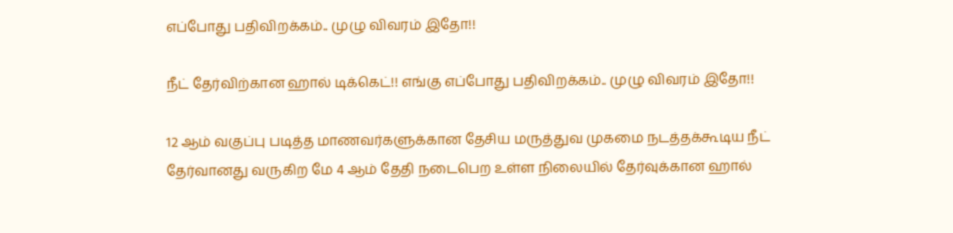எப்போது பதிவிறக்கம்.. முழு விவரம் இதோ!!

நீட் தேர்விற்கான ஹால் டிக்கெட்!! எங்கு எப்போது பதிவிறக்கம்.. முழு விவரம் இதோ!!

12 ஆம் வகுப்பு படித்த மாணவர்களுக்கான தேசிய மருத்துவ முகமை நடத்தக்கூடிய நீட் தேர்வானது வருகிற மே 4 ஆம் தேதி நடைபெற உள்ள நிலையில் தேர்வுக்கான ஹால்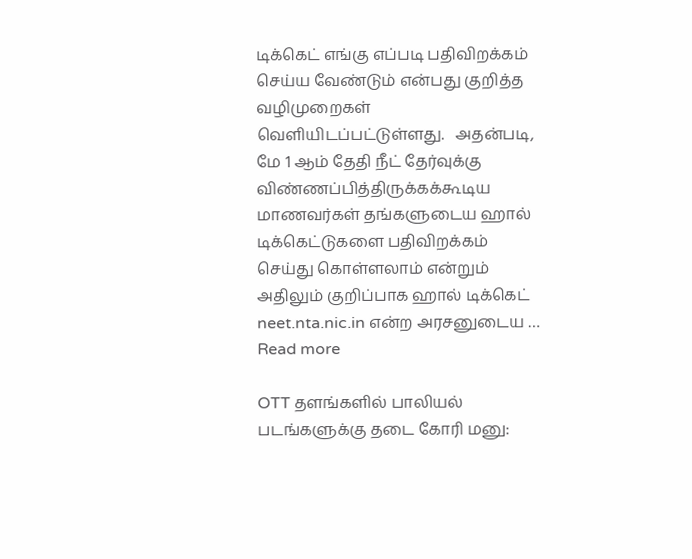டிக்கெட் எங்கு எப்படி பதிவிறக்கம் செய்ய வேண்டும் என்பது குறித்த வழிமுறைகள் வெளியிடப்பட்டுள்ளது.   அதன்படி, மே 1 ஆம் தேதி நீட் தேர்வுக்கு விண்ணப்பித்திருக்கக்கூடிய மாணவர்கள் தங்களுடைய ஹால் டிக்கெட்டுகளை பதிவிறக்கம் செய்து கொள்ளலாம் என்றும் அதிலும் குறிப்பாக ஹால் டிக்கெட் neet.nta.nic.in என்ற அரசனுடைய … Read more

OTT தளங்களில் பாலியல் படங்களுக்கு தடை கோரி மனு: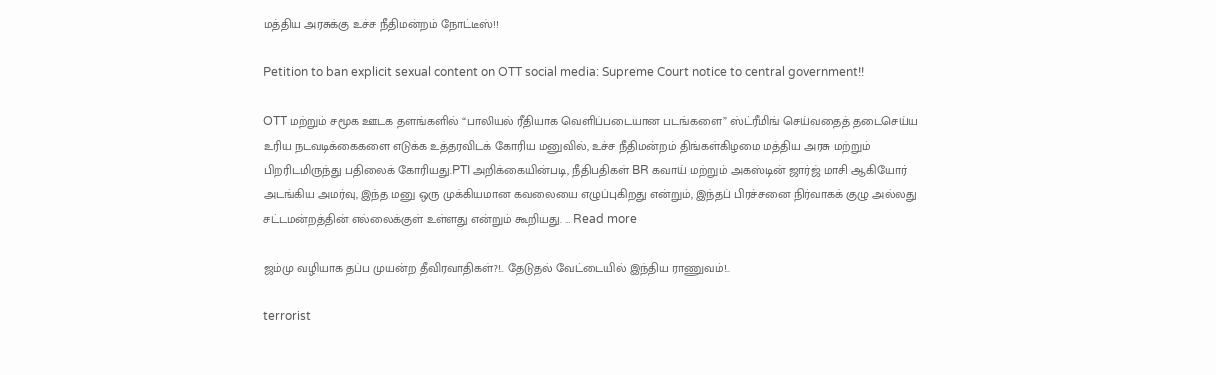மத்திய அரசுக்கு உச்ச நீதிமன்றம் நோட்டீஸ்!!

Petition to ban explicit sexual content on OTT social media: Supreme Court notice to central government!!

OTT மற்றும் சமூக ஊடக தளங்களில் “பாலியல் ரீதியாக வெளிப்படையான படங்களை” ஸ்ட்ரீமிங் செய்வதைத் தடைசெய்ய உரிய நடவடிக்கைகளை எடுக்க உத்தரவிடக் கோரிய மனுவில், உச்ச நீதிமன்றம் திங்கள்கிழமை மத்திய அரசு மற்றும் பிறரிடமிருந்து பதிலைக் கோரியது.PTI அறிக்கையின்படி, நீதிபதிகள் BR கவாய் மற்றும் அகஸ்டின் ஜார்ஜ் மாசி ஆகியோர் அடங்கிய அமர்வு, இந்த மனு ஒரு முக்கியமான கவலையை எழுப்புகிறது என்றும், இந்தப் பிரச்சனை நிர்வாகக் குழு அல்லது சட்டமன்றத்தின் எல்லைக்குள் உள்ளது என்றும் கூறியது. … Read more

ஜம்மு வழியாக தப்ப முயன்ற தீவிரவாதிகள்?!.. தேடுதல் வேட்டையில் இந்திய ராணுவம்!..

terrorist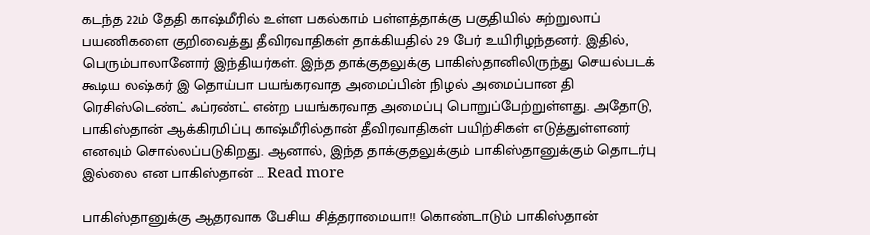கடந்த 22ம் தேதி காஷ்மீரில் உள்ள பகல்காம் பள்ளத்தாக்கு பகுதியில் சுற்றுலாப் பயணிகளை குறிவைத்து தீவிரவாதிகள் தாக்கியதில் 29 பேர் உயிரிழந்தனர். இதில், பெரும்பாலானோர் இந்தியர்கள். இந்த தாக்குதலுக்கு பாகிஸ்தானிலிருந்து செயல்படக் கூடிய லஷ்கர் இ தொய்பா பயங்கரவாத அமைப்பின் நிழல் அமைப்பான தி ரெசிஸ்டெண்ட் ஃப்ரண்ட் என்ற பயங்கரவாத அமைப்பு பொறுப்பேற்றுள்ளது. அதோடு, பாகிஸ்தான் ஆக்கிரமிப்பு காஷ்மீரில்தான் தீவிரவாதிகள் பயிற்சிகள் எடுத்துள்ளனர் எனவும் சொல்லப்படுகிறது. ஆனால், இந்த தாக்குதலுக்கும் பாகிஸ்தானுக்கும் தொடர்பு இல்லை என பாகிஸ்தான் … Read more

பாகிஸ்தானுக்கு ஆதரவாக பேசிய சித்தராமையா!! கொண்டாடும் பாகிஸ்தான்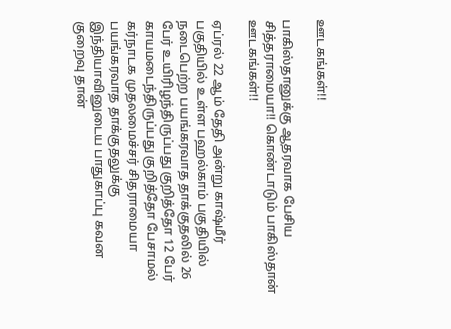ஊடகங்கள்!!

பாகிஸ்தானுக்கு ஆதரவாக பேசிய சித்தராமையா!! கொண்டாடும் பாகிஸ்தான் ஊடகங்கள்!!

ஏப்ரல் 22 ஆம் தேதி அன்று காஷ்மீர் பகுதியில் உள்ள பஹல்காம் பகுதியில் நடைபெற்ற பயங்கரவாத தாக்குதலில் 26 பேர் உயிரிழந்திருப்பது குறித்தோ 12 பேர் காயமடைந்திருப்பது குறித்தோ பேசாமல் கர்நாடக முதலமைச்சர் சிதராமையா பயங்கரவாத தாக்குதலுக்கு இந்தியாவினுடைய பாதுகாப்பு கவன குறைவு தான்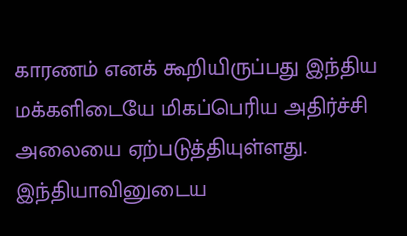காரணம் எனக் கூறியிருப்பது இந்திய மக்களிடையே மிகப்பெரிய அதிர்ச்சி அலையை ஏற்படுத்தியுள்ளது.   இந்தியாவினுடைய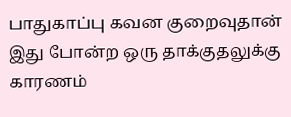பாதுகாப்பு கவன குறைவுதான் இது போன்ற ஒரு தாக்குதலுக்கு காரணம்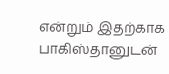என்றும் இதற்காக பாகிஸ்தானுடன்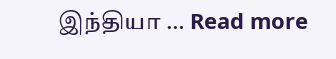இந்தியா … Read more